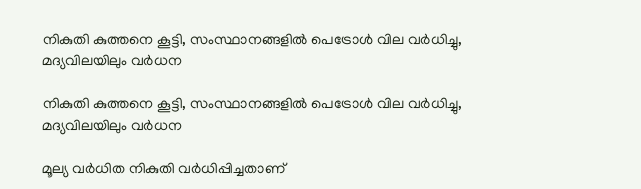നികുതി കുത്തനെ കൂട്ടി, സംസ്ഥാനങ്ങളില്‍ പെട്രോള്‍ വില വര്‍ധിച്ചു, മദ്യവിലയിലും വര്‍ധന

നികുതി കുത്തനെ കൂട്ടി, സംസ്ഥാനങ്ങളില്‍ പെട്രോള്‍ വില വര്‍ധിച്ചു, മദ്യവിലയിലും വര്‍ധന

മൂല്യ വര്‍ധിത നികുതി വര്‍ധിപ്പിച്ചതാണ്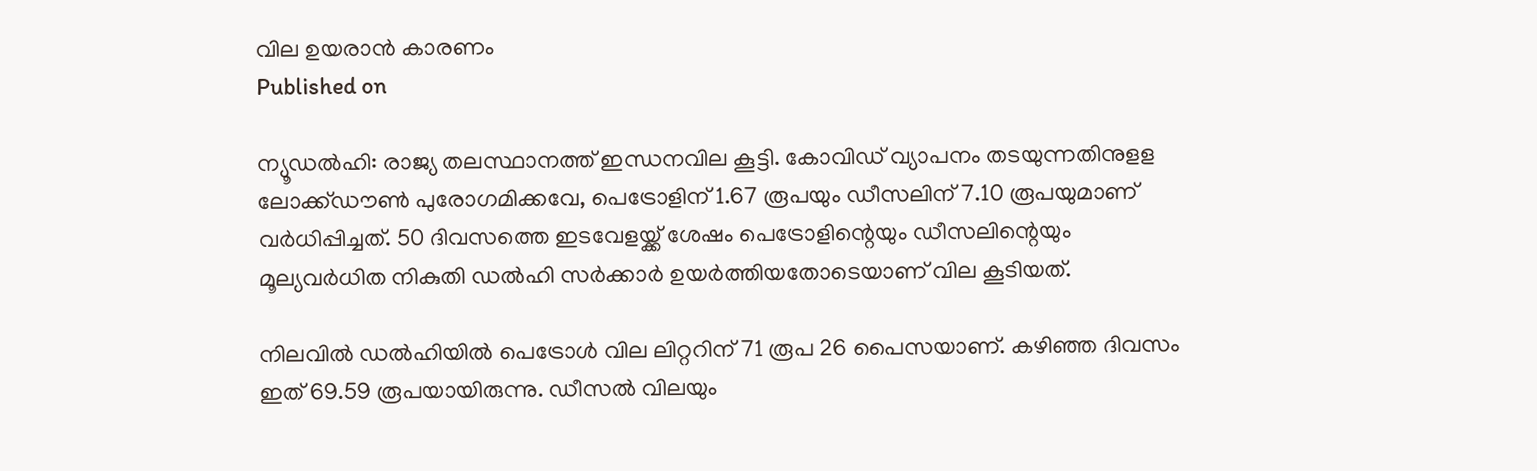വില ഉയരാന്‍ കാരണം
Published on

ന്യൂഡല്‍ഹി: രാജ്യ തലസ്ഥാനത്ത് ഇന്ധനവില കൂട്ടി. കോവിഡ് വ്യാപനം തടയുന്നതിനുളള ലോക്ക്ഡൗണ്‍ പുരോഗമിക്കവേ, പെട്രോളിന് 1.67 രൂപയും ഡീസലിന് 7.10 രൂപയുമാണ് വര്‍ധിപ്പിച്ചത്. 50 ദിവസത്തെ ഇടവേളയ്ക്ക് ശേഷം പെട്രോളിന്റെയും ഡീസലിന്റെയും മൂല്യവര്‍ധിത നികുതി ഡല്‍ഹി സര്‍ക്കാര്‍ ഉയര്‍ത്തിയതോടെയാണ് വില കൂടിയത്.

നിലവില്‍ ഡല്‍ഹിയില്‍ പെട്രോള്‍ വില ലിറ്ററിന് 71 രൂപ 26 പൈസയാണ്. കഴിഞ്ഞ ദിവസം ഇത് 69.59 രൂപയായിരുന്നു. ഡീസല്‍ വിലയും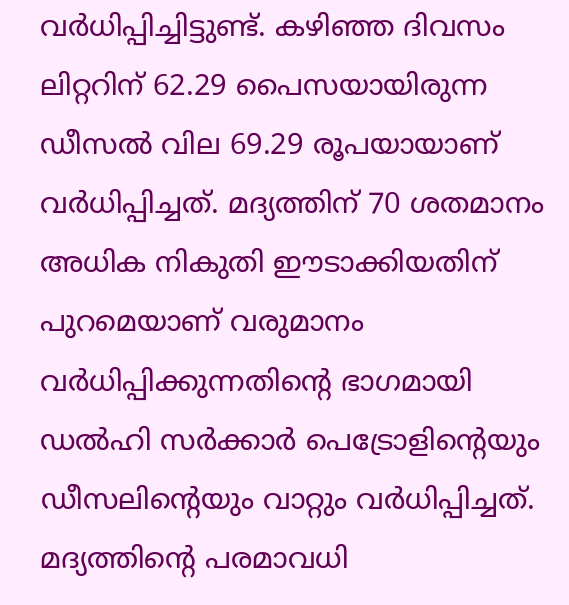വര്‍ധിപ്പിച്ചിട്ടുണ്ട്. കഴിഞ്ഞ ദിവസം ലിറ്ററിന് 62.29 പൈസയായിരുന്ന ഡീസല്‍ വില 69.29 രൂപയായാണ് വര്‍ധിപ്പിച്ചത്. മദ്യത്തിന് 70 ശതമാനം അധിക നികുതി ഈടാക്കിയതിന് പുറമെയാണ് വരുമാനം വര്‍ധിപ്പിക്കുന്നതിന്റെ ഭാഗമായി ഡല്‍ഹി സര്‍ക്കാര്‍ പെട്രോളിന്റെയും ഡീസലിന്റെയും വാറ്റും വര്‍ധിപ്പിച്ചത്. മദ്യത്തിന്റെ പരമാവധി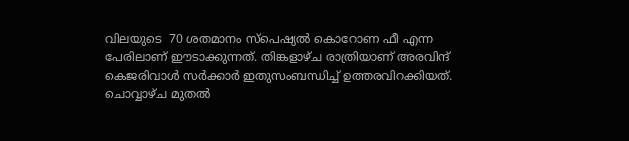വിലയുടെ  70 ശതമാനം സ്‌പെഷ്യല്‍ കൊറോണ ഫീ എന്ന പേരിലാണ് ഈടാക്കുന്നത്. തിങ്കളാഴ്ച രാത്രിയാണ് അരവിന്ദ് കെജരിവാള്‍ സര്‍ക്കാര്‍ ഇതുസംബന്ധിച്ച് ഉത്തരവിറക്കിയത്. ചൊവ്വാഴ്ച മുതല്‍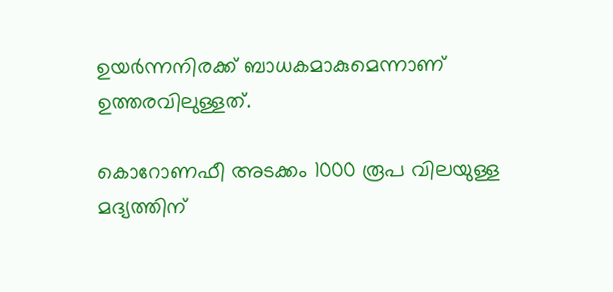ഉയര്‍ന്നനിരക്ക് ബാധകമാകുമെന്നാണ് ഉത്തരവിലുള്ളത്.

കൊറോണഫീ അടക്കം 1000 രൂപ വിലയുള്ള മദ്യത്തിന്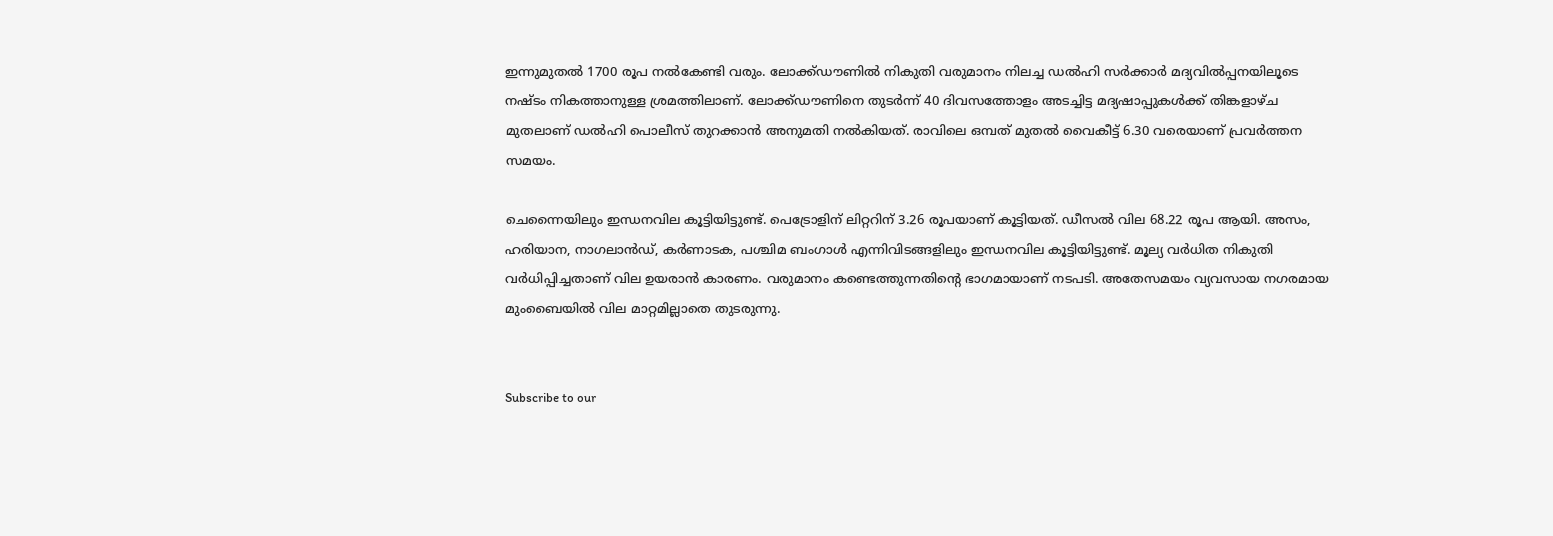ഇന്നുമുതല്‍ 1700 രൂപ നല്‍കേണ്ടി വരും. ലോക്ക്ഡൗണില്‍ നികുതി വരുമാനം നിലച്ച ഡല്‍ഹി സര്‍ക്കാര്‍ മദ്യവില്‍പ്പനയിലൂടെ നഷ്ടം നികത്താനുള്ള ശ്രമത്തിലാണ്. ലോക്ക്ഡൗണിനെ തുടര്‍ന്ന് 40 ദിവസത്തോളം അടച്ചിട്ട മദ്യഷാപ്പുകള്‍ക്ക് തിങ്കളാഴ്ച മുതലാണ് ഡല്‍ഹി പൊലീസ് തുറക്കാന്‍ അനുമതി നല്‍കിയത്. രാവിലെ ഒമ്പത് മുതല്‍ വൈകീട്ട് 6.30 വരെയാണ് പ്രവര്‍ത്തന സമയം.

ചെന്നൈയിലും ഇന്ധനവില കൂട്ടിയിട്ടുണ്ട്. പെട്രോളിന് ലിറ്ററിന് 3.26 രൂപയാണ് കൂട്ടിയത്. ഡീസല്‍ വില 68.22 രൂപ ആയി. അസം, ഹരിയാന, നാഗലാന്‍ഡ്, കര്‍ണാടക, പശ്ചിമ ബംഗാള്‍ എന്നിവിടങ്ങളിലും ഇന്ധനവില കൂട്ടിയിട്ടുണ്ട്. മൂല്യ വര്‍ധിത നികുതി വര്‍ധിപ്പിച്ചതാണ് വില ഉയരാന്‍ കാരണം. വരുമാനം കണ്ടെത്തുന്നതിന്റെ ഭാഗമായാണ് നടപടി. അതേസമയം വ്യവസായ നഗരമായ മുംബൈയില്‍ വില മാറ്റമില്ലാതെ തുടരുന്നു.


Subscribe to our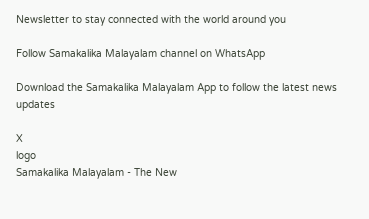Newsletter to stay connected with the world around you

Follow Samakalika Malayalam channel on WhatsApp

Download the Samakalika Malayalam App to follow the latest news updates

X
logo
Samakalika Malayalam - The New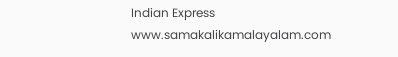Indian Express
www.samakalikamalayalam.com